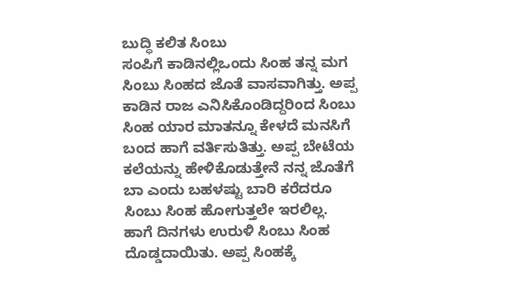ಬುದ್ಧಿ ಕಲಿತ ಸಿಂಬು
ಸಂಪಿಗೆ ಕಾಡಿನಲ್ಲಿಒಂದು ಸಿಂಹ ತನ್ನ ಮಗ ಸಿಂಬು ಸಿಂಹದ ಜೊತೆ ವಾಸವಾಗಿತ್ತು. ಅಪ್ಪ ಕಾಡಿನ ರಾಜ ಎನಿಸಿಕೊಂಡಿದ್ದರಿಂದ ಸಿಂಬು ಸಿಂಹ ಯಾರ ಮಾತನ್ನೂ ಕೇಳದೆ ಮನಸಿಗೆ ಬಂದ ಹಾಗೆ ವರ್ತಿಸುತಿತ್ತು. ಅಪ್ಪ ಬೇಟೆಯ ಕಲೆಯನ್ನು ಹೇಳಿಕೊಡುತ್ತೇನೆ ನನ್ನ ಜೊತೆಗೆ ಬಾ ಎಂದು ಬಹಳಷ್ಟು ಬಾರಿ ಕರೆದರೂ ಸಿಂಬು ಸಿಂಹ ಹೋಗುತ್ತಲೇ ಇರಲಿಲ್ಲ.
ಹಾಗೆ ದಿನಗಳು ಉರುಳಿ ಸಿಂಬು ಸಿಂಹ ದೊಡ್ಡದಾಯಿತು. ಅಪ್ಪ ಸಿಂಹಕ್ಕೆ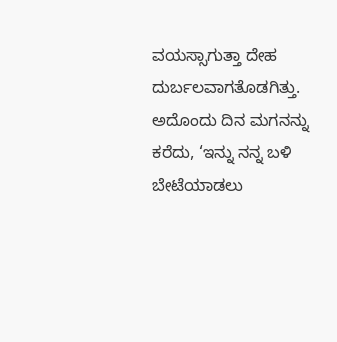ವಯಸ್ಸಾಗುತ್ತಾ ದೇಹ ದುರ್ಬಲವಾಗತೊಡಗಿತ್ತು. ಅದೊಂದು ದಿನ ಮಗನನ್ನು ಕರೆದು, ‘ಇನ್ನು ನನ್ನ ಬಳಿ ಬೇಟೆಯಾಡಲು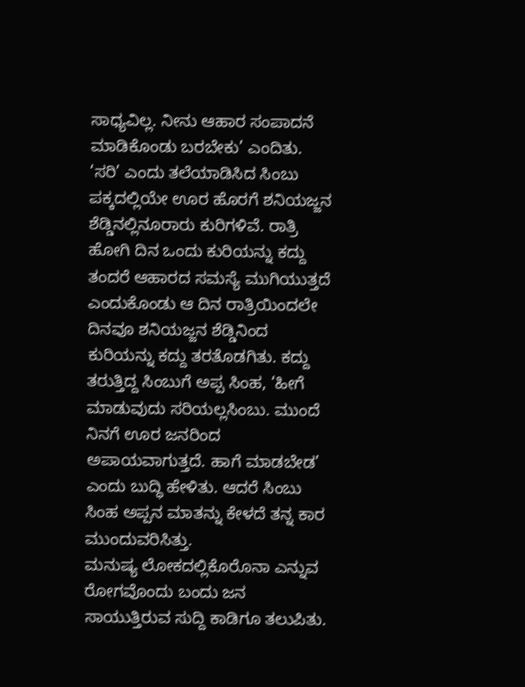ಸಾಧ್ಯವಿಲ್ಲ. ನೀನು ಆಹಾರ ಸಂಪಾದನೆ ಮಾಡಿಕೊಂಡು ಬರಬೇಕು’ ಎಂದಿತು. ‘ಸರಿ’ ಎಂದು ತಲೆಯಾಡಿಸಿದ ಸಿಂಬು ಪಕ್ಕದಲ್ಲಿಯೇ ಊರ ಹೊರಗೆ ಶನಿಯಜ್ಜನ ಶೆಡ್ಡಿನಲ್ಲಿನೂರಾರು ಕುರಿಗಳಿವೆ. ರಾತ್ರಿ ಹೋಗಿ ದಿನ ಒಂದು ಕುರಿಯನ್ನು ಕದ್ದು ತಂದರೆ ಆಹಾರದ ಸಮಸ್ಯೆ ಮುಗಿಯುತ್ತದೆ ಎಂದುಕೊಂಡು ಆ ದಿನ ರಾತ್ರಿಯಿಂದಲೇ ದಿನವೂ ಶನಿಯಜ್ಜನ ಶೆಡ್ಡಿನಿಂದ ಕುರಿಯನ್ನು ಕದ್ದು ತರತೊಡಗಿತು. ಕದ್ದು ತರುತ್ತಿದ್ದ ಸಿಂಬುಗೆ ಅಪ್ಪ ಸಿಂಹ, ‘ಹೀಗೆ ಮಾಡುವುದು ಸರಿಯಲ್ಲಸಿಂಬು. ಮುಂದೆ ನಿನಗೆ ಊರ ಜನರಿಂದ ಅಪಾಯವಾಗುತ್ತದೆ. ಹಾಗೆ ಮಾಡಬೇಡ’ ಎಂದು ಬುದ್ಧಿ ಹೇಳಿತು. ಆದರೆ ಸಿಂಬು ಸಿಂಹ ಅಪ್ಪನ ಮಾತನ್ನು ಕೇಳದೆ ತನ್ನ ಕಾರ ಮುಂದುವರಿಸಿತ್ತು.
ಮನುಷ್ಯ ಲೋಕದಲ್ಲಿಕೊರೊನಾ ಎನ್ನುವ ರೋಗವೊಂದು ಬಂದು ಜನ ಸಾಯುತ್ತಿರುವ ಸುದ್ದಿ ಕಾಡಿಗೂ ತಲುಪಿತು.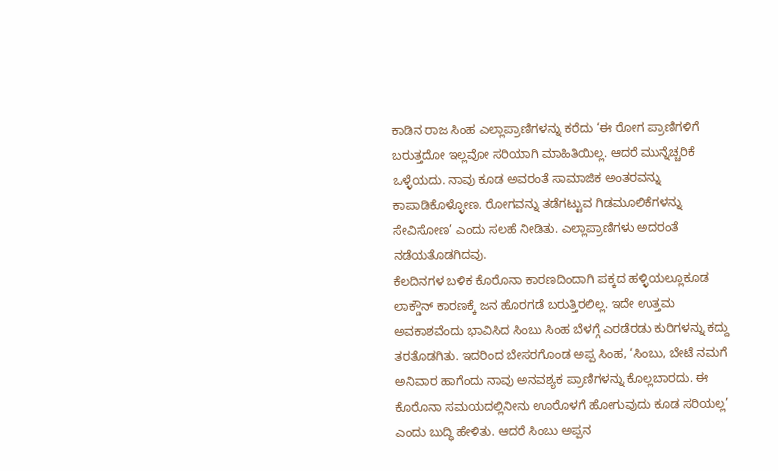ಕಾಡಿನ ರಾಜ ಸಿಂಹ ಎಲ್ಲಾಪ್ರಾಣಿಗಳನ್ನು ಕರೆದು ‘ಈ ರೋಗ ಪ್ರಾಣಿಗಳಿಗೆ ಬರುತ್ತದೋ ಇಲ್ಲವೋ ಸರಿಯಾಗಿ ಮಾಹಿತಿಯಿಲ್ಲ. ಆದರೆ ಮುನ್ನೆಚ್ಚರಿಕೆ ಒಳ್ಳೆಯದು. ನಾವು ಕೂಡ ಅವರಂತೆ ಸಾಮಾಜಿಕ ಅಂತರವನ್ನು ಕಾಪಾಡಿಕೊಳ್ಳೋಣ. ರೋಗವನ್ನು ತಡೆಗಟ್ಟುವ ಗಿಡಮೂಲಿಕೆಗಳನ್ನು ಸೇವಿಸೋಣ’ ಎಂದು ಸಲಹೆ ನೀಡಿತು. ಎಲ್ಲಾಪ್ರಾಣಿಗಳು ಅದರಂತೆ ನಡೆಯತೊಡಗಿದವು.
ಕೆಲದಿನಗಳ ಬಳಿಕ ಕೊರೊನಾ ಕಾರಣದಿಂದಾಗಿ ಪಕ್ಕದ ಹಳ್ಳಿಯಲ್ಲೂಕೂಡ ಲಾಕ್ಡೌನ್ ಕಾರಣಕ್ಕೆ ಜನ ಹೊರಗಡೆ ಬರುತ್ತಿರಲಿಲ್ಲ. ಇದೇ ಉತ್ತಮ ಅವಕಾಶವೆಂದು ಭಾವಿಸಿದ ಸಿಂಬು ಸಿಂಹ ಬೆಳಗ್ಗೆ ಎರಡೆರಡು ಕುರಿಗಳನ್ನು ಕದ್ದು ತರತೊಡಗಿತು. ಇದರಿಂದ ಬೇಸರಗೊಂಡ ಅಪ್ಪ ಸಿಂಹ, ‘ಸಿಂಬು, ಬೇಟೆ ನಮಗೆ ಅನಿವಾರ ಹಾಗೆಂದು ನಾವು ಅನವಶ್ಯಕ ಪ್ರಾಣಿಗಳನ್ನು ಕೊಲ್ಲಬಾರದು. ಈ ಕೊರೊನಾ ಸಮಯದಲ್ಲಿನೀನು ಊರೊಳಗೆ ಹೋಗುವುದು ಕೂಡ ಸರಿಯಲ್ಲ’ ಎಂದು ಬುದ್ಧಿ ಹೇಳಿತು. ಆದರೆ ಸಿಂಬು ಅಪ್ಪನ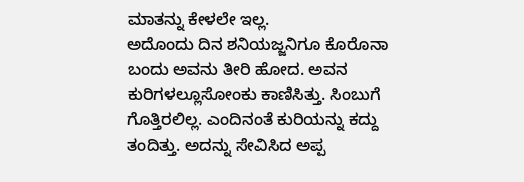ಮಾತನ್ನು ಕೇಳಲೇ ಇಲ್ಲ.
ಅದೊಂದು ದಿನ ಶನಿಯಜ್ಜನಿಗೂ ಕೊರೊನಾ ಬಂದು ಅವನು ತೀರಿ ಹೋದ. ಅವನ ಕುರಿಗಳಲ್ಲೂಸೋಂಕು ಕಾಣಿಸಿತ್ತು. ಸಿಂಬುಗೆ ಗೊತ್ತಿರಲಿಲ್ಲ. ಎಂದಿನಂತೆ ಕುರಿಯನ್ನು ಕದ್ದು ತಂದಿತ್ತು. ಅದನ್ನು ಸೇವಿಸಿದ ಅಪ್ಪ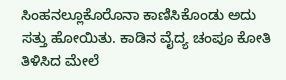ಸಿಂಹನಲ್ಲೂಕೊರೊನಾ ಕಾಣಿಸಿಕೊಂಡು ಅದು ಸತ್ತು ಹೋಯಿತು. ಕಾಡಿನ ವೈದ್ಯ ಚಂಪೂ ಕೋತಿ ತಿಳಿಸಿದ ಮೇಲೆ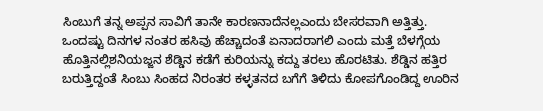ಸಿಂಬುಗೆ ತನ್ನ ಅಪ್ಪನ ಸಾವಿಗೆ ತಾನೇ ಕಾರಣನಾದೆನಲ್ಲಎಂದು ಬೇಸರವಾಗಿ ಅತ್ತಿತ್ತು.
ಒಂದಷ್ಟು ದಿನಗಳ ನಂತರ ಹಸಿವು ಹೆಚ್ಚಾದಂತೆ ಏನಾದರಾಗಲಿ ಎಂದು ಮತ್ತೆ ಬೆಳಗ್ಗೆಯ ಹೊತ್ತಿನಲ್ಲಿಶನಿಯಜ್ಜನ ಶೆಡ್ಡಿನ ಕಡೆಗೆ ಕುರಿಯನ್ನು ಕದ್ದು ತರಲು ಹೊರಟಿತು. ಶೆಡ್ಡಿನ ಹತ್ತಿರ ಬರುತ್ತಿದ್ದಂತೆ ಸಿಂಬು ಸಿಂಹದ ನಿರಂತರ ಕಳ್ಳತನದ ಬಗೆಗೆ ತಿಳಿದು ಕೋಪಗೊಂಡಿದ್ದ ಊರಿನ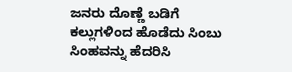ಜನರು ದೊಣ್ಣೆ ಬಡಿಗೆ ಕಲ್ಲುಗಳಿಂದ ಹೊಡೆದು ಸಿಂಬು ಸಿಂಹವನ್ನು ಹೆದರಿಸಿ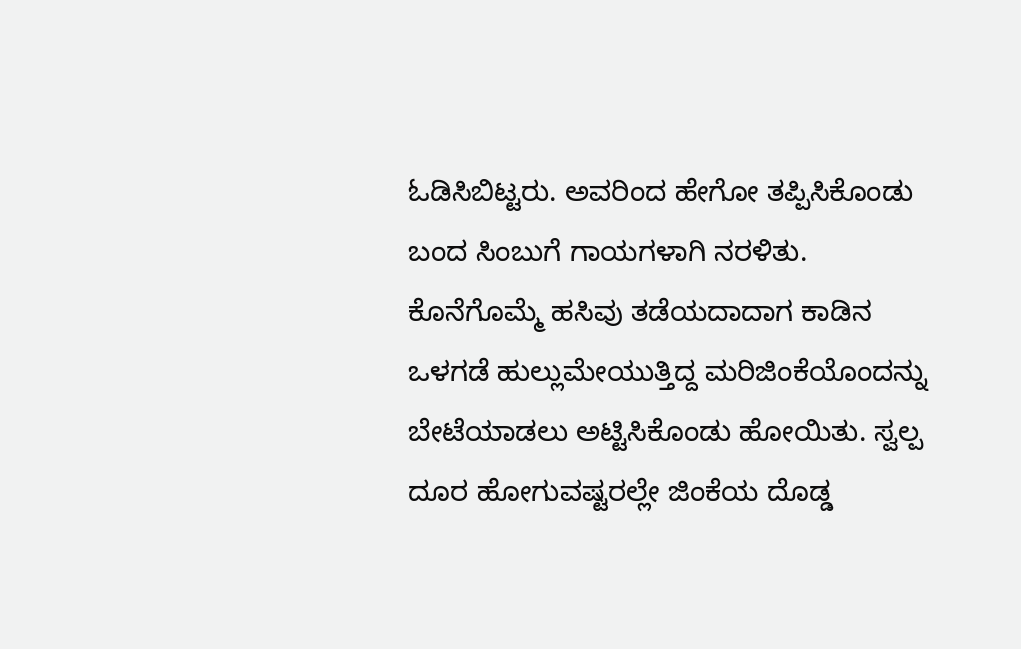ಓಡಿಸಿಬಿಟ್ಟರು. ಅವರಿಂದ ಹೇಗೋ ತಪ್ಪಿಸಿಕೊಂಡು ಬಂದ ಸಿಂಬುಗೆ ಗಾಯಗಳಾಗಿ ನರಳಿತು. ಕೊನೆಗೊಮ್ಮೆ ಹಸಿವು ತಡೆಯದಾದಾಗ ಕಾಡಿನ ಒಳಗಡೆ ಹುಲ್ಲುಮೇಯುತ್ತಿದ್ದ ಮರಿಜಿಂಕೆಯೊಂದನ್ನು ಬೇಟೆಯಾಡಲು ಅಟ್ಟಿಸಿಕೊಂಡು ಹೋಯಿತು. ಸ್ವಲ್ಪ ದೂರ ಹೋಗುವಷ್ಟರಲ್ಲೇ ಜಿಂಕೆಯ ದೊಡ್ಡ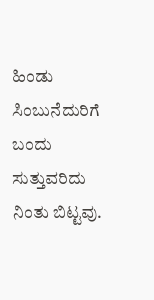ಹಿಂಡು ಸಿಂಬುನೆದುರಿಗೆ ಬಂದು ಸುತ್ತುವರಿದು ನಿಂತು ಬಿಟ್ಟವು.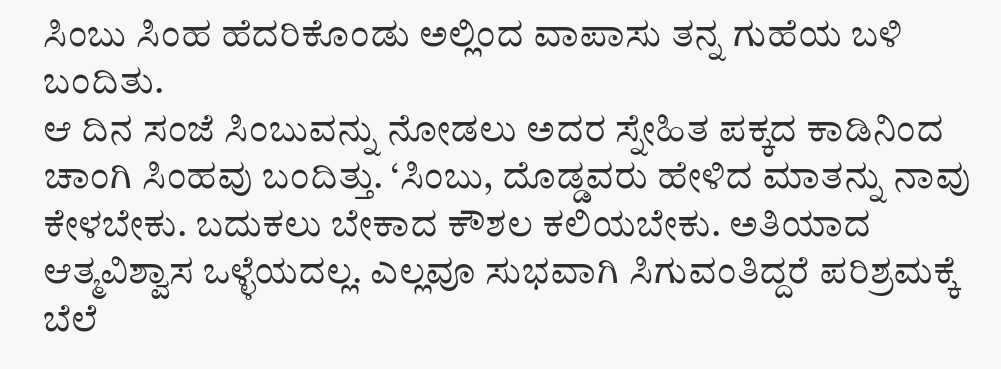ಸಿಂಬು ಸಿಂಹ ಹೆದರಿಕೊಂಡು ಅಲ್ಲಿಂದ ವಾಪಾಸು ತನ್ನ ಗುಹೆಯ ಬಳಿ ಬಂದಿತು.
ಆ ದಿನ ಸಂಜೆ ಸಿಂಬುವನ್ನು ನೋಡಲು ಅದರ ಸ್ನೇಹಿತ ಪಕ್ಕದ ಕಾಡಿನಿಂದ ಚಾಂಗಿ ಸಿಂಹವು ಬಂದಿತ್ತು. ‘ಸಿಂಬು, ದೊಡ್ಡವರು ಹೇಳಿದ ಮಾತನ್ನು ನಾವು ಕೇಳಬೇಕು. ಬದುಕಲು ಬೇಕಾದ ಕೌಶಲ ಕಲಿಯಬೇಕು. ಅತಿಯಾದ ಆತ್ಮವಿಶ್ವಾಸ ಒಳ್ಳೆಯದಲ್ಲ. ಎಲ್ಲವೂ ಸುಭವಾಗಿ ಸಿಗುವಂತಿದ್ದರೆ ಪರಿಶ್ರಮಕ್ಕೆ ಬೆಲೆ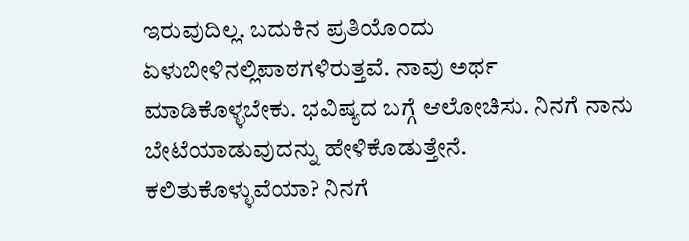ಇರುವುದಿಲ್ಲ. ಬದುಕಿನ ಪ್ರತಿಯೊಂದು ಏಳುಬೀಳಿನಲ್ಲಿಪಾಠಗಳಿರುತ್ತವೆ. ನಾವು ಅರ್ಥ ಮಾಡಿಕೊಳ್ಳಬೇಕು. ಭವಿಷ್ಯದ ಬಗ್ಗೆ ಆಲೋಚಿಸು. ನಿನಗೆ ನಾನು ಬೇಟೆಯಾಡುವುದನ್ನು ಹೇಳಿಕೊಡುತ್ತೇನೆ. ಕಲಿತುಕೊಳ್ಳುವೆಯಾ? ನಿನಗೆ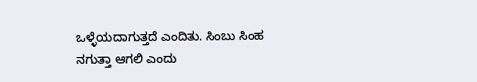ಒಳ್ಳೆಯದಾಗುತ್ತದೆ ಎಂದಿತು. ಸಿಂಬು ಸಿಂಹ ನಗುತ್ತಾ ಆಗಲಿ ಎಂದು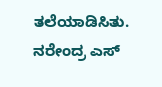ತಲೆಯಾಡಿಸಿತು.
ನರೇಂದ್ರ ಎಸ್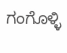ಗಂಗೊಳ್ಳಿ